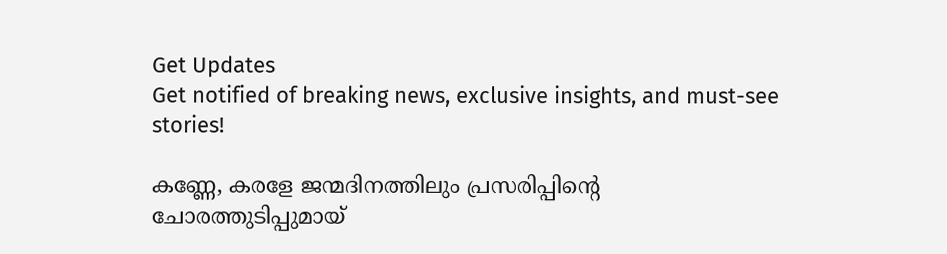Get Updates
Get notified of breaking news, exclusive insights, and must-see stories!

കണ്ണേ, കരളേ ജന്മദിനത്തിലും പ്രസരിപ്പിന്റെ ചോരത്തുടിപ്പുമായ്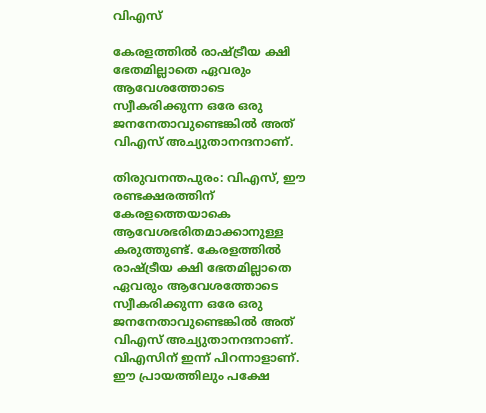വിഎസ്

കേരളത്തില്‍ രാഷ്ട്രീയ ക്ഷി ഭേതമില്ലാതെ ഏവരും ആവേശത്തോടെ സ്വീകരിക്കുന്ന ഒരേ ഒരു ജനനേതാവുണ്ടെങ്കില്‍ അത് വിഎസ് അച്യുതാനന്ദനാണ്.

തിരുവനന്തപുരം: വിഎസ്, ഈ രണ്ടക്ഷരത്തിന് കേരളത്തെയാകെ ആവേശഭരിതമാക്കാനുള്ള കരുത്തുണ്ട്. കേരളത്തില്‍ രാഷ്ട്രീയ ക്ഷി ഭേതമില്ലാതെ ഏവരും ആവേശത്തോടെ സ്വീകരിക്കുന്ന ഒരേ ഒരു ജനനേതാവുണ്ടെങ്കില്‍ അത് വിഎസ് അച്യുതാനന്ദനാണ്. വിഎസിന് ഇന്ന് പിറന്നാളാണ്. ഈ പ്രായത്തിലും പക്ഷേ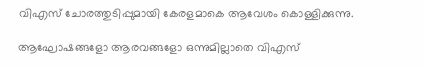വിഎസ് ചോരത്തുടിപ്പുമായി കേരളമാകെ ആവേശം കൊള്ളിക്കുന്നു.

ആഘോഷങ്ങളോ ആരവങ്ങളോ ഒന്നുമില്ലാതെ വിഎസ്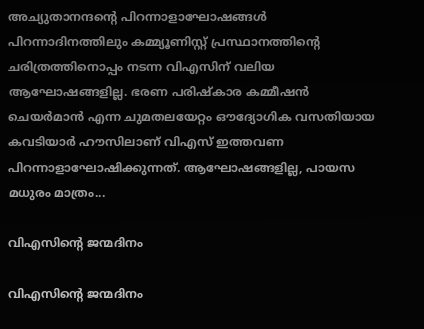അച്യുതാനന്ദന്റെ പിറന്നാളാഘോഷങ്ങള്‍ പിറന്നാദിനത്തിലും കമ്മ്യൂണിസ്റ്റ് പ്രസ്ഥാനത്തിന്റെ ചരിത്രത്തിനൊപ്പം നടന്ന വിഎസിന് വലിയ ആഘോഷങ്ങളില്ല. ഭരണ പരിഷ്‌കാര കമ്മീഷന്‍ ചെയര്‍മാന്‍ എന്ന ചുമതലയേറ്റം ഔദ്യോഗിക വസതിയായ കവടിയാര്‍ ഹൗസിലാണ് വിഎസ് ഇത്തവണ പിറന്നാളാഘോഷിക്കുന്നത്. ആഘോഷങ്ങളില്ല, പായസ മധുരം മാത്രം...

വിഎസിന്റെ ജന്മദിനം

വിഎസിന്റെ ജന്മദിനം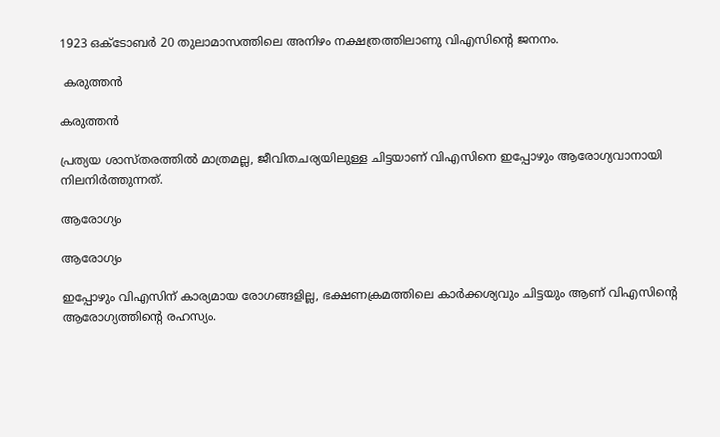1923 ഒക്ടോബര്‍ 20 തുലാമാസത്തിലെ അനിഴം നക്ഷത്രത്തിലാണു വിഎസിന്റെ ജനനം.

 കരുത്തന്‍

കരുത്തന്‍

പ്രത്യയ ശാസ്തരത്തില്‍ മാത്രമല്ല, ജീവിതചര്യയിലുള്ള ചിട്ടയാണ് വിഎസിനെ ഇപ്പോഴും ആരോഗ്യവാനായി നിലനിര്‍ത്തുന്നത്.

ആരോഗ്യം

ആരോഗ്യം

ഇപ്പോഴും വിഎസിന് കാര്യമായ രോഗങ്ങളില്ല, ഭക്ഷണക്രമത്തിലെ കാര്‍ക്കശ്യവും ചിട്ടയും ആണ് വിഎസിന്റെ ആരോഗ്യത്തിന്റെ രഹസ്യം.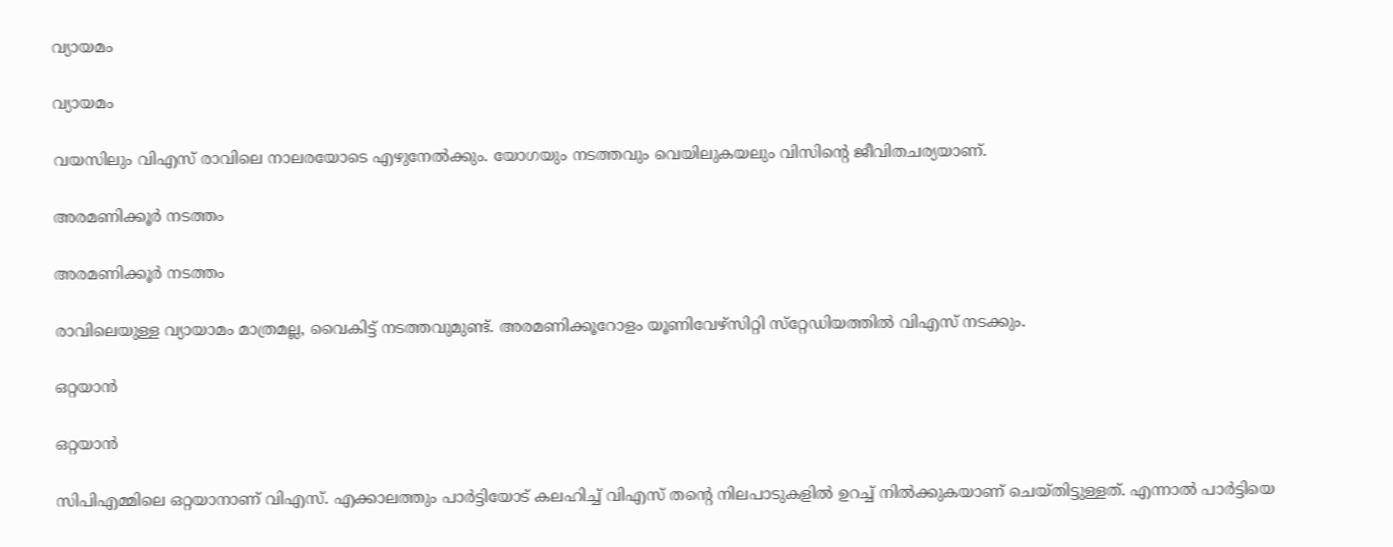വ്യായമം

വ്യായമം

വയസിലും വിഎസ് രാവിലെ നാലരയോടെ എഴുനേല്‍ക്കും. യോഗയും നടത്തവും വെയിലുകയലും വിസിന്റെ ജീവിതചര്യയാണ്.

അരമണിക്കൂര്‍ നടത്തം

അരമണിക്കൂര്‍ നടത്തം

രാവിലെയുള്ള വ്യായാമം മാത്രമല്ല, വൈകിട്ട് നടത്തവുമുണ്ട്. അരമണിക്കൂറോളം യൂണിവേഴ്‌സിറ്റി സ്‌റ്റേഡിയത്തില്‍ വിഎസ് നടക്കും.

ഒറ്റയാന്‍

ഒറ്റയാന്‍

സിപിഎമ്മിലെ ഒറ്റയാനാണ് വിഎസ്. എക്കാലത്തും പാര്‍ട്ടിയോട് കലഹിച്ച് വിഎസ് തന്റെ നിലപാടുകളില്‍ ഉറച്ച് നില്‍ക്കുകയാണ് ചെയ്തിട്ടുള്ളത്. എന്നാല്‍ പാര്‍ട്ടിയെ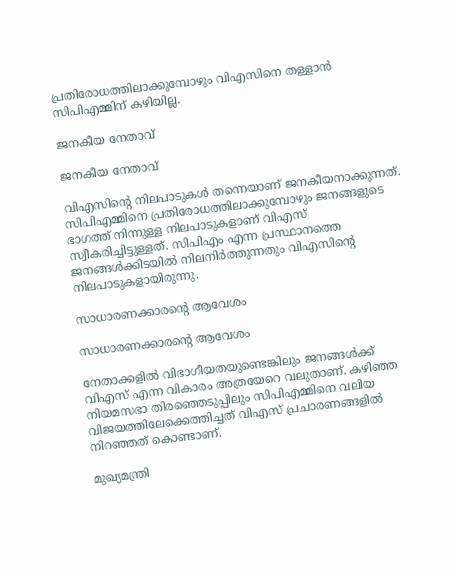പ്രതിരോധത്തിലാക്കുമ്പോഴും വിഎസിനെ തള്ളാന്‍ സിപിഎമ്മിന് കഴിയില്ല.

ജനകീയ നേതാവ്

ജനകീയ നേതാവ്

വിഎസിന്റെ നിലപാടുകള്‍ തന്നെയാണ് ജനകീയനാക്കുന്നത്. സിപിഎമ്മിനെ പ്രതിരോധത്തിലാക്കുമ്പോഴും ജനങ്ങളുടെ ഭാഗത്ത് നിന്നുള്ള നിലപാടുകളാണ് വിഎസ് സ്വീകരിച്ചിട്ടുള്ളത്. സിപിഎം എന്ന പ്രസ്ഥാനത്തെ ജനങ്ങള്‍ക്കിടയില്‍ നിലനിര്‍ത്തുന്നതും വിഎസിന്റെ നിലപാടുകളായിരുന്നു.

സാധാരണക്കാരന്റെ ആവേശം

സാധാരണക്കാരന്റെ ആവേശം

നേതാക്കളില്‍ വിഭാഗീയതയുണ്ടെങ്കിലും ജനങ്ങള്‍ക്ക് വിഎസ് എന്ന വികാരം അത്രയേറെ വലുതാണ്. കഴിഞ്ഞ നിയമസഭാ തിരഞ്ഞെടുപ്പിലും സിപിഎമ്മിനെ വലിയ വിജയത്തിലേക്കെത്തിച്ചത് വിഎസ് പ്രചാരണങ്ങളില്‍ നിറഞ്ഞത് കൊണ്ടാണ്.

മുഖ്യമന്ത്രി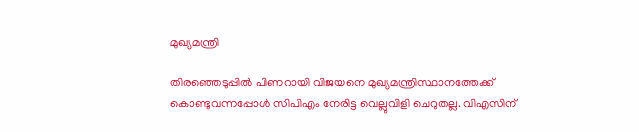മുഖ്യമന്ത്രി

തിരഞ്ഞെടുപ്പില്‍ പിണറായി വിജയനെ മുഖ്യമന്ത്രിസ്ഥാനത്തേക്ക് കൊണ്ടുവന്നപ്പോള്‍ സിപിഎം നേരിട്ട വെല്ലുവിളി ചെറുതല്ല. വിഎസിന്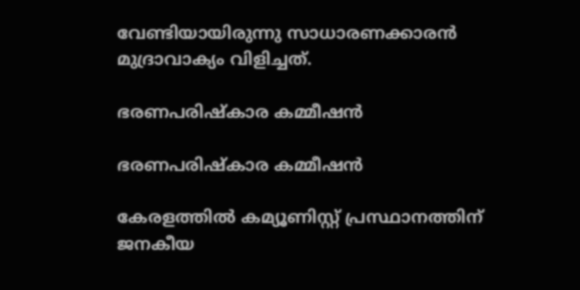വേണ്ടിയായിരുന്നു സാധാരണക്കാരന്‍ മുദ്രാവാക്യം വിളിച്ചത്.

ഭരണപരിഷ്‌കാര കമ്മീഷന്‍

ഭരണപരിഷ്‌കാര കമ്മീഷന്‍

കേരളത്തില്‍ കമ്യൂണിസ്റ്റ് പ്രസ്ഥാനത്തിന് ജനകീയ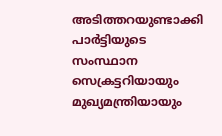അടിത്തറയുണ്ടാക്കി പാര്‍ട്ടിയുടെ സംസ്ഥാന സെക്രട്ടറിയായും മുഖ്യമന്ത്രിയായും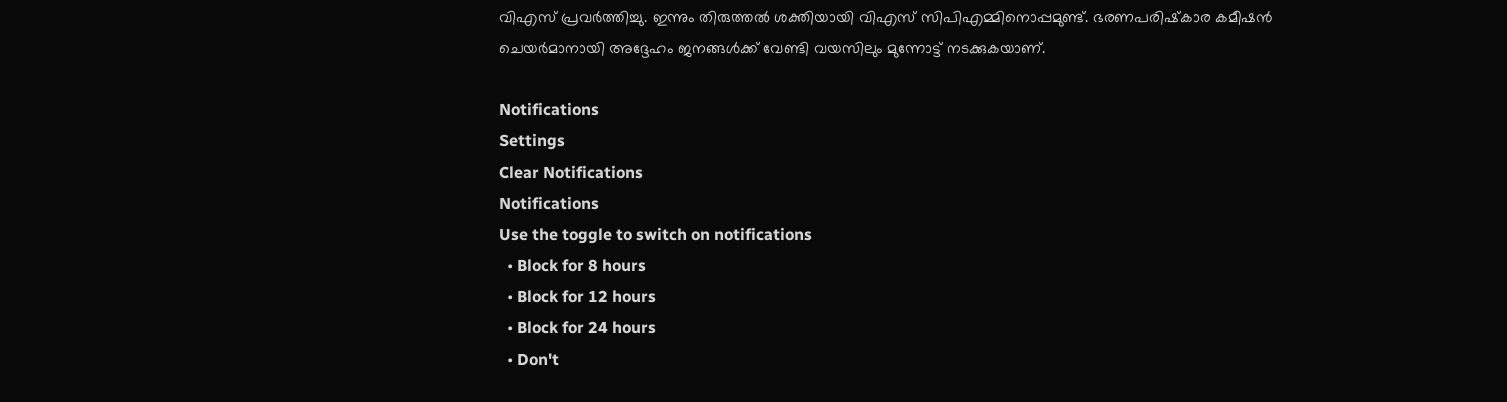വിഎസ് പ്രവര്‍ത്തിച്ചു. ഇന്നും തിരുത്തല്‍ ശക്തിയായി വിഎസ് സിപിഎമ്മിനൊപ്പമുണ്ട്. ഭരണപരിഷ്‌കാര കമീഷന്‍ ചെയര്‍മാനായി അദ്ദേഹം ജനങ്ങള്‍ക്ക് വേണ്ടി വയസിലും മുന്നോട്ട് നടക്കുകയാണ്.

Notifications
Settings
Clear Notifications
Notifications
Use the toggle to switch on notifications
  • Block for 8 hours
  • Block for 12 hours
  • Block for 24 hours
  • Don't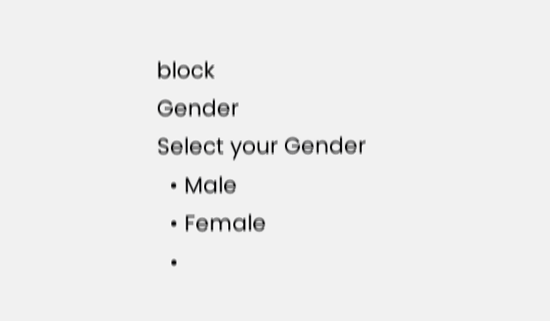block
Gender
Select your Gender
  • Male
  • Female
  •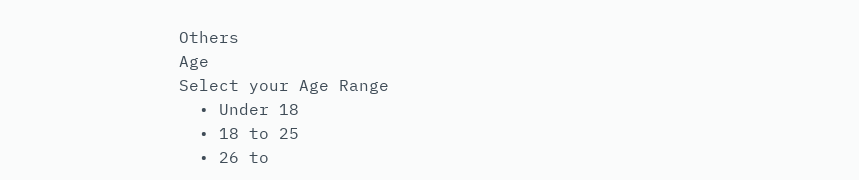Others
Age
Select your Age Range
  • Under 18
  • 18 to 25
  • 26 to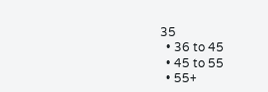35
  • 36 to 45
  • 45 to 55
  • 55+